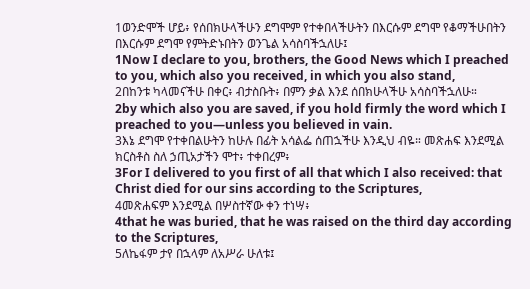1ወንድሞች ሆይ፥ የሰበክሁላችሁን ደግሞም የተቀበላችሁትን በእርሱም ደግሞ የቆማችሁበትን በእርሱም ደግሞ የምትድኑበትን ወንጌል አሳስባችኋለሁ፤
1Now I declare to you, brothers, the Good News which I preached to you, which also you received, in which you also stand,
2በከንቱ ካላመናችሁ በቀር፥ ብታስቡት፥ በምን ቃል እንደ ሰበክሁላችሁ አሳስባችኋለሁ።
2by which also you are saved, if you hold firmly the word which I preached to you—unless you believed in vain.
3እኔ ደግሞ የተቀበልሁትን ከሁሉ በፊት አሳልፌ ሰጠኋችሁ እንዲህ ብዬ። መጽሐፍ እንደሚል ክርስቶስ ስለ ኃጢአታችን ሞተ፥ ተቀበረም፥
3For I delivered to you first of all that which I also received: that Christ died for our sins according to the Scriptures,
4መጽሐፍም እንደሚል በሦስተኛው ቀን ተነሣ፥
4that he was buried, that he was raised on the third day according to the Scriptures,
5ለኬፋም ታየ በኋላም ለአሥራ ሁለቱ፤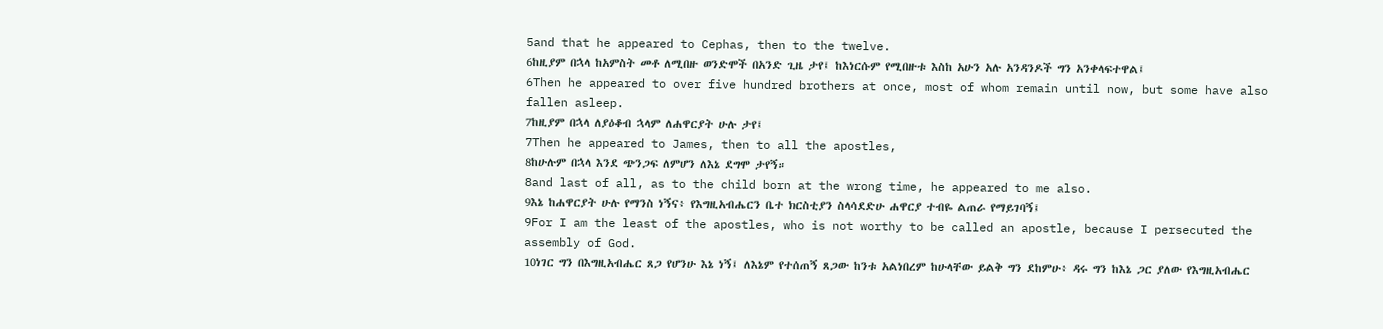5and that he appeared to Cephas, then to the twelve.
6ከዚያም በኋላ ከአምስት መቶ ለሚበዙ ወንድሞች በአንድ ጊዜ ታየ፤ ከእነርሱም የሚበዙቱ እስከ አሁን አሉ አንዳንዶች ግን አንቀላፍተዋል፤
6Then he appeared to over five hundred brothers at once, most of whom remain until now, but some have also fallen asleep.
7ከዚያም በኋላ ለያዕቆብ ኋላም ለሐዋርያት ሁሉ ታየ፤
7Then he appeared to James, then to all the apostles,
8ከሁሉም በኋላ እንደ ጭንጋፍ ለምሆን ለእኔ ደግሞ ታየኝ።
8and last of all, as to the child born at the wrong time, he appeared to me also.
9እኔ ከሐዋርያት ሁሉ የማንስ ነኝና፥ የእግዚአብሔርን ቤተ ክርስቲያን ስላሳደድሁ ሐዋርያ ተብዬ ልጠራ የማይገባኝ፤
9For I am the least of the apostles, who is not worthy to be called an apostle, because I persecuted the assembly of God.
10ነገር ግን በእግዚአብሔር ጸጋ የሆንሁ እኔ ነኝ፤ ለእኔም የተሰጠኝ ጸጋው ከንቱ አልነበረም ከሁላቸው ይልቅ ግን ደከምሁ፥ ዳሩ ግን ከእኔ ጋር ያለው የእግዚአብሔር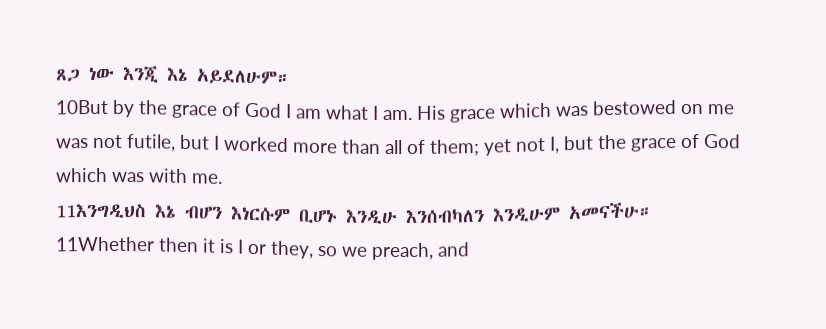ጸጋ ነው እንጂ እኔ አይደለሁም።
10But by the grace of God I am what I am. His grace which was bestowed on me was not futile, but I worked more than all of them; yet not I, but the grace of God which was with me.
11እንግዲህስ እኔ ብሆን እነርሱም ቢሆኑ እንዲሁ እንሰብካለን እንዲሁም አመናችሁ።
11Whether then it is I or they, so we preach, and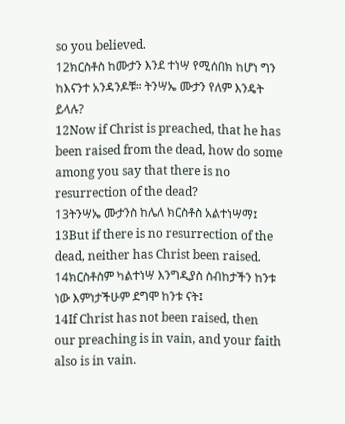so you believed.
12ክርስቶስ ከሙታን እንደ ተነሣ የሚሰበክ ከሆነ ግን ከእናንተ አንዳንዶቹ። ትንሣኤ ሙታን የለም እንዴት ይላሉ?
12Now if Christ is preached, that he has been raised from the dead, how do some among you say that there is no resurrection of the dead?
13ትንሣኤ ሙታንስ ከሌለ ክርስቶስ አልተነሣማ፤
13But if there is no resurrection of the dead, neither has Christ been raised.
14ክርስቶስም ካልተነሣ እንግዲያስ ስብከታችን ከንቱ ነው እምነታችሁም ደግሞ ከንቱ ናት፤
14If Christ has not been raised, then our preaching is in vain, and your faith also is in vain.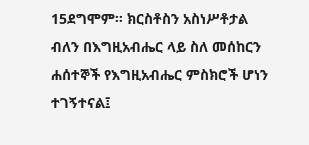15ደግሞም። ክርስቶስን አስነሥቶታል ብለን በእግዚአብሔር ላይ ስለ መሰከርን ሐሰተኞች የእግዚአብሔር ምስክሮች ሆነን ተገኝተናል፤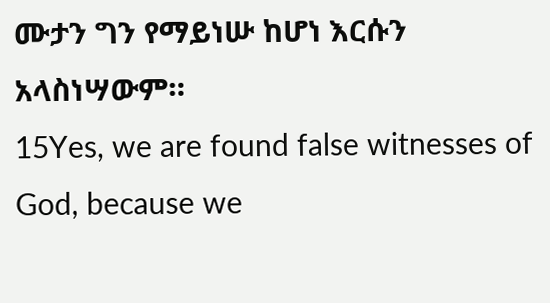ሙታን ግን የማይነሡ ከሆነ እርሱን አላስነሣውም።
15Yes, we are found false witnesses of God, because we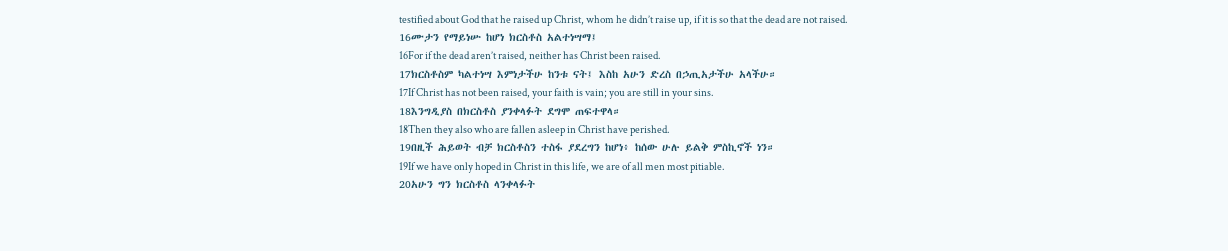testified about God that he raised up Christ, whom he didn’t raise up, if it is so that the dead are not raised.
16ሙታን የማይነሡ ከሆነ ክርስቶስ አልተነሣማ፤
16For if the dead aren’t raised, neither has Christ been raised.
17ክርስቶስም ካልተነሣ እምነታችሁ ከንቱ ናት፤ እስከ አሁን ድረስ በኃጢአታችሁ አላችሁ።
17If Christ has not been raised, your faith is vain; you are still in your sins.
18እንግዲያስ በክርስቶስ ያንቀላፉት ደግሞ ጠፍተዋላ።
18Then they also who are fallen asleep in Christ have perished.
19በዚች ሕይወት ብቻ ክርስቶስን ተስፋ ያደረግን ከሆነ፥ ከሰው ሁሉ ይልቅ ምስኪኖች ነን።
19If we have only hoped in Christ in this life, we are of all men most pitiable.
20አሁን ግን ክርስቶስ ላንቀላፉት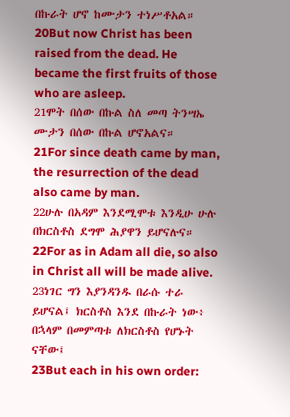በኩራት ሆኖ ከሙታን ተነሥቶአል።
20But now Christ has been raised from the dead. He became the first fruits of those who are asleep.
21ሞት በሰው በኩል ስለ መጣ ትንሣኤ ሙታን በሰው በኩል ሆኖአልና።
21For since death came by man, the resurrection of the dead also came by man.
22ሁሉ በአዳም እንደሚሞቱ እንዲሁ ሁሉ በክርስቶስ ደግሞ ሕያዋን ይሆናሉና።
22For as in Adam all die, so also in Christ all will be made alive.
23ነገር ግን እያንዳንዱ በራሱ ተራ ይሆናል፤ ክርስቶስ እንደ በኩራት ነው፥ በኋላም በመምጣቱ ለክርስቶስ የሆኑት ናቸው፤
23But each in his own order: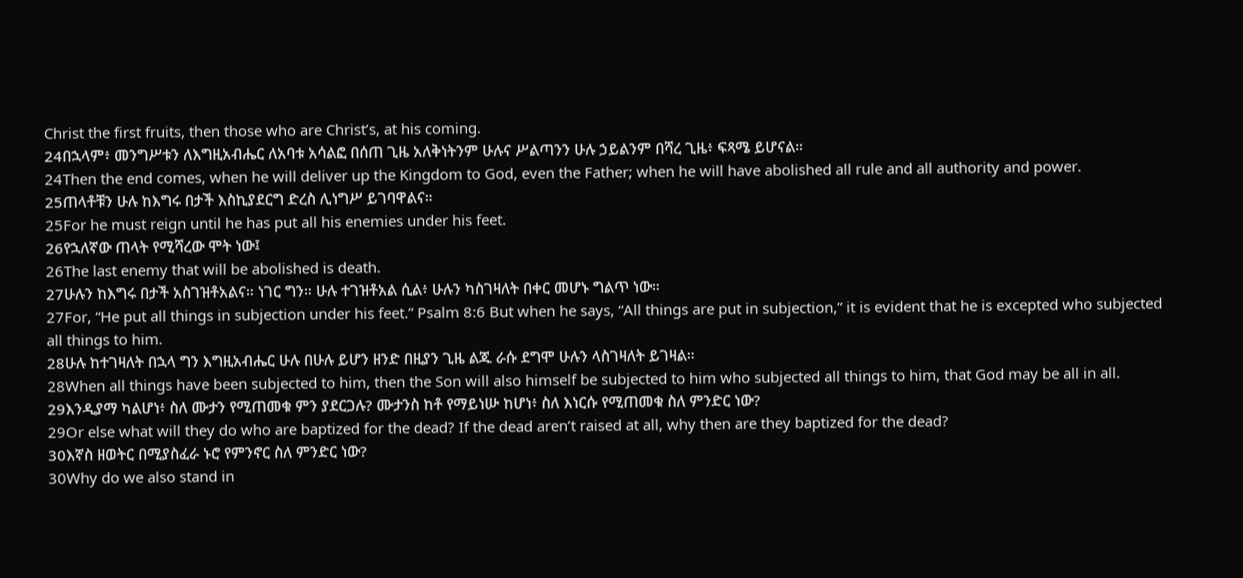Christ the first fruits, then those who are Christ’s, at his coming.
24በኋላም፥ መንግሥቱን ለእግዚአብሔር ለአባቱ አሳልፎ በሰጠ ጊዜ አለቅነትንም ሁሉና ሥልጣንን ሁሉ ኃይልንም በሻረ ጊዜ፥ ፍጻሜ ይሆናል።
24Then the end comes, when he will deliver up the Kingdom to God, even the Father; when he will have abolished all rule and all authority and power.
25ጠላቶቹን ሁሉ ከእግሩ በታች እስኪያደርግ ድረስ ሊነግሥ ይገባዋልና።
25For he must reign until he has put all his enemies under his feet.
26የኋለኛው ጠላት የሚሻረው ሞት ነው፤
26The last enemy that will be abolished is death.
27ሁሉን ከእግሩ በታች አስገዝቶአልና። ነገር ግን። ሁሉ ተገዝቶአል ሲል፥ ሁሉን ካስገዛለት በቀር መሆኑ ግልጥ ነው።
27For, “He put all things in subjection under his feet.” Psalm 8:6 But when he says, “All things are put in subjection,” it is evident that he is excepted who subjected all things to him.
28ሁሉ ከተገዛለት በኋላ ግን እግዚአብሔር ሁሉ በሁሉ ይሆን ዘንድ በዚያን ጊዜ ልጁ ራሱ ደግሞ ሁሉን ላስገዛለት ይገዛል።
28When all things have been subjected to him, then the Son will also himself be subjected to him who subjected all things to him, that God may be all in all.
29እንዲያማ ካልሆነ፥ ስለ ሙታን የሚጠመቁ ምን ያደርጋሉ? ሙታንስ ከቶ የማይነሡ ከሆነ፥ ስለ እነርሱ የሚጠመቁ ስለ ምንድር ነው?
29Or else what will they do who are baptized for the dead? If the dead aren’t raised at all, why then are they baptized for the dead?
30እኛስ ዘወትር በሚያስፈራ ኑሮ የምንኖር ስለ ምንድር ነው?
30Why do we also stand in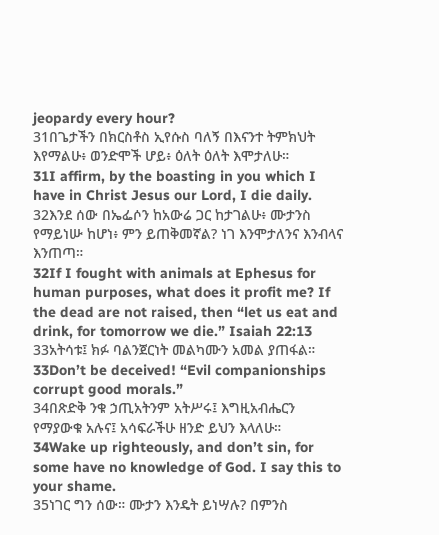jeopardy every hour?
31በጌታችን በክርስቶስ ኢየሱስ ባለኝ በእናንተ ትምክህት እየማልሁ፥ ወንድሞች ሆይ፥ ዕለት ዕለት እሞታለሁ።
31I affirm, by the boasting in you which I have in Christ Jesus our Lord, I die daily.
32እንደ ሰው በኤፌሶን ከአውሬ ጋር ከታገልሁ፥ ሙታንስ የማይነሡ ከሆነ፥ ምን ይጠቅመኛል? ነገ እንሞታለንና እንብላና እንጠጣ።
32If I fought with animals at Ephesus for human purposes, what does it profit me? If the dead are not raised, then “let us eat and drink, for tomorrow we die.” Isaiah 22:13
33አትሳቱ፤ ክፉ ባልንጀርነት መልካሙን አመል ያጠፋል።
33Don’t be deceived! “Evil companionships corrupt good morals.”
34በጽድቅ ንቁ ኃጢአትንም አትሥሩ፤ እግዚአብሔርን የማያውቁ አሉና፤ አሳፍራችሁ ዘንድ ይህን እላለሁ።
34Wake up righteously, and don’t sin, for some have no knowledge of God. I say this to your shame.
35ነገር ግን ሰው። ሙታን እንዴት ይነሣሉ? በምንስ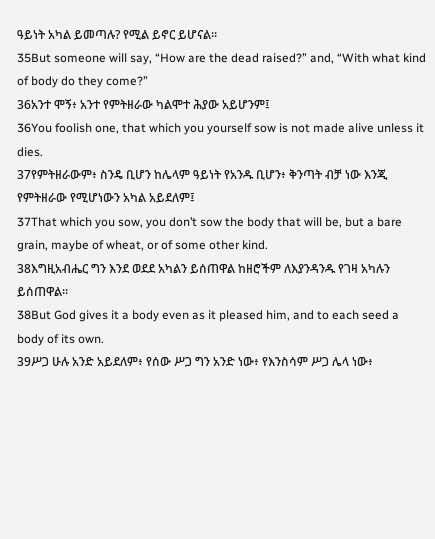ዓይነት አካል ይመጣሉ? የሚል ይኖር ይሆናል።
35But someone will say, “How are the dead raised?” and, “With what kind of body do they come?”
36አንተ ሞኝ፥ አንተ የምትዘራው ካልሞተ ሕያው አይሆንም፤
36You foolish one, that which you yourself sow is not made alive unless it dies.
37የምትዘራውም፥ ስንዴ ቢሆን ከሌላም ዓይነት የአንዱ ቢሆን፥ ቅንጣት ብቻ ነው እንጂ የምትዘራው የሚሆነውን አካል አይደለም፤
37That which you sow, you don’t sow the body that will be, but a bare grain, maybe of wheat, or of some other kind.
38እግዚአብሔር ግን እንደ ወደደ አካልን ይሰጠዋል ከዘሮችም ለእያንዳንዱ የገዛ አካሉን ይሰጠዋል።
38But God gives it a body even as it pleased him, and to each seed a body of its own.
39ሥጋ ሁሉ አንድ አይደለም፥ የሰው ሥጋ ግን አንድ ነው፥ የእንስሳም ሥጋ ሌላ ነው፥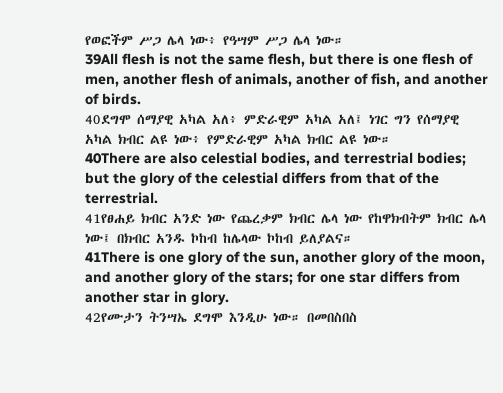የወፎችም ሥጋ ሌላ ነው፥ የዓሣም ሥጋ ሌላ ነው።
39All flesh is not the same flesh, but there is one flesh of men, another flesh of animals, another of fish, and another of birds.
40ደግሞ ሰማያዊ አካል አለ፥ ምድራዊም አካል አለ፤ ነገር ግን የሰማያዊ አካል ክብር ልዩ ነው፥ የምድራዊም አካል ክብር ልዩ ነው።
40There are also celestial bodies, and terrestrial bodies; but the glory of the celestial differs from that of the terrestrial.
41የፀሐይ ክብር አንድ ነው የጨረቃም ክብር ሌላ ነው የከዋክብትም ክብር ሌላ ነው፤ በክብር አንዱ ኮከብ ከሌላው ኮከብ ይለያልና።
41There is one glory of the sun, another glory of the moon, and another glory of the stars; for one star differs from another star in glory.
42የሙታን ትንሣኤ ደግሞ እንዲሁ ነው። በመበስበስ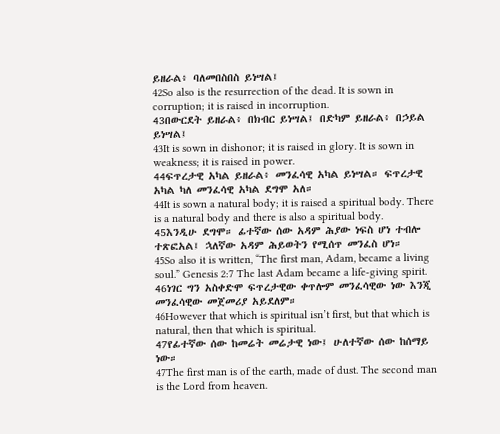ይዘራል፥ ባለመበስበስ ይነሣል፤
42So also is the resurrection of the dead. It is sown in corruption; it is raised in incorruption.
43በውርደት ይዘራል፥ በክብር ይነሣል፤ በድካም ይዘራል፥ በኃይል ይነሣል፤
43It is sown in dishonor; it is raised in glory. It is sown in weakness; it is raised in power.
44ፍጥረታዊ አካል ይዘራል፥ መንፈሳዊ አካል ይነሣል። ፍጥረታዊ አካል ካለ መንፈሳዊ አካል ደግሞ አለ።
44It is sown a natural body; it is raised a spiritual body. There is a natural body and there is also a spiritual body.
45እንዲሁ ደግሞ። ፊተኛው ሰው አዳም ሕያው ነፍስ ሆነ ተብሎ ተጽፎአል፤ ኋለኛው አዳም ሕይወትን የሚሰጥ መንፈስ ሆነ።
45So also it is written, “The first man, Adam, became a living soul.” Genesis 2:7 The last Adam became a life-giving spirit.
46ነገር ግን አስቀድሞ ፍጥረታዊው ቀጥሎም መንፈሳዊው ነው እንጂ መንፈሳዊው መጀመሪያ አይደለም።
46However that which is spiritual isn’t first, but that which is natural, then that which is spiritual.
47የፊተኛው ሰው ከመሬት መሬታዊ ነው፤ ሁለተኛው ሰው ከሰማይ ነው።
47The first man is of the earth, made of dust. The second man is the Lord from heaven.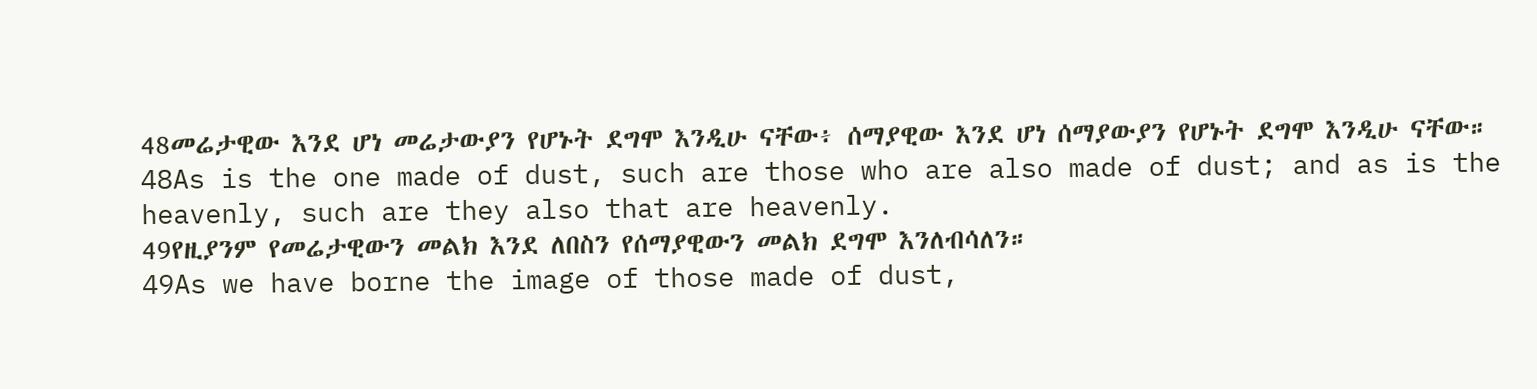48መሬታዊው እንደ ሆነ መሬታውያን የሆኑት ደግሞ እንዲሁ ናቸው፥ ሰማያዊው እንደ ሆነ ሰማያውያን የሆኑት ደግሞ እንዲሁ ናቸው።
48As is the one made of dust, such are those who are also made of dust; and as is the heavenly, such are they also that are heavenly.
49የዚያንም የመሬታዊውን መልክ እንደ ለበስን የሰማያዊውን መልክ ደግሞ እንለብሳለን።
49As we have borne the image of those made of dust,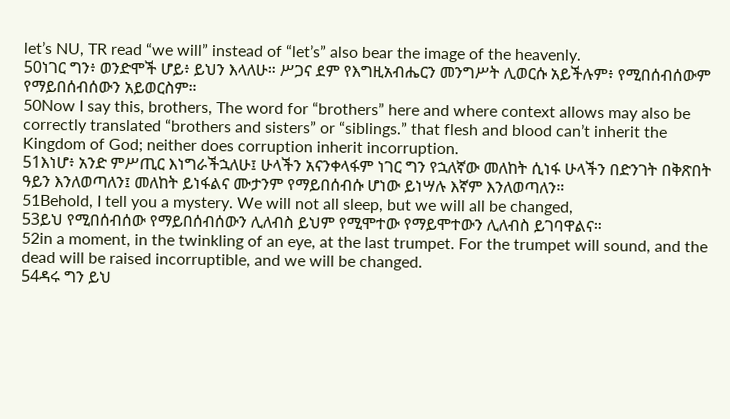let’s NU, TR read “we will” instead of “let’s” also bear the image of the heavenly.
50ነገር ግን፥ ወንድሞች ሆይ፥ ይህን እላለሁ። ሥጋና ደም የእግዚአብሔርን መንግሥት ሊወርሱ አይችሉም፥ የሚበሰብሰውም የማይበሰብሰውን አይወርስም።
50Now I say this, brothers, The word for “brothers” here and where context allows may also be correctly translated “brothers and sisters” or “siblings.” that flesh and blood can’t inherit the Kingdom of God; neither does corruption inherit incorruption.
51እነሆ፥ አንድ ምሥጢር እነግራችኋለሁ፤ ሁላችን አናንቀላፋም ነገር ግን የኋለኛው መለከት ሲነፋ ሁላችን በድንገት በቅጽበት ዓይን እንለወጣለን፤ መለከት ይነፋልና ሙታንም የማይበሰብሱ ሆነው ይነሣሉ እኛም እንለወጣለን።
51Behold, I tell you a mystery. We will not all sleep, but we will all be changed,
53ይህ የሚበሰብሰው የማይበሰብሰውን ሊለብስ ይህም የሚሞተው የማይሞተውን ሊለብስ ይገባዋልና።
52in a moment, in the twinkling of an eye, at the last trumpet. For the trumpet will sound, and the dead will be raised incorruptible, and we will be changed.
54ዳሩ ግን ይህ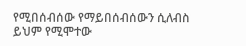የሚበሰብሰው የማይበሰብሰውን ሲለብስ ይህም የሚሞተው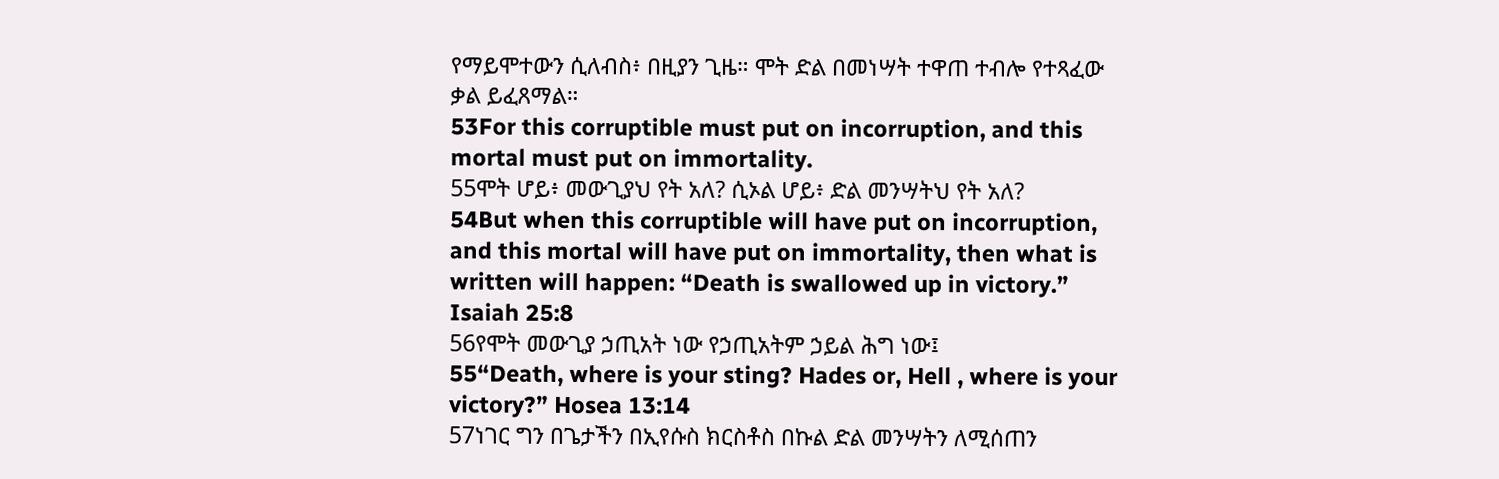የማይሞተውን ሲለብስ፥ በዚያን ጊዜ። ሞት ድል በመነሣት ተዋጠ ተብሎ የተጻፈው ቃል ይፈጸማል።
53For this corruptible must put on incorruption, and this mortal must put on immortality.
55ሞት ሆይ፥ መውጊያህ የት አለ? ሲኦል ሆይ፥ ድል መንሣትህ የት አለ?
54But when this corruptible will have put on incorruption, and this mortal will have put on immortality, then what is written will happen: “Death is swallowed up in victory.” Isaiah 25:8
56የሞት መውጊያ ኃጢአት ነው የኃጢአትም ኃይል ሕግ ነው፤
55“Death, where is your sting? Hades or, Hell , where is your victory?” Hosea 13:14
57ነገር ግን በጌታችን በኢየሱስ ክርስቶስ በኩል ድል መንሣትን ለሚሰጠን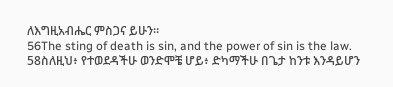ለእግዚአብሔር ምስጋና ይሁን።
56The sting of death is sin, and the power of sin is the law.
58ስለዚህ፥ የተወደዳችሁ ወንድሞቼ ሆይ፥ ድካማችሁ በጌታ ከንቱ እንዳይሆን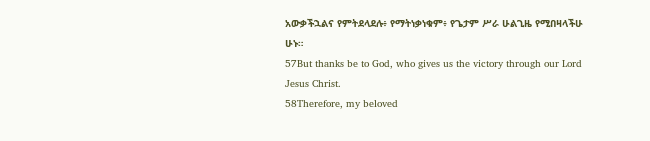አውቃችኋልና የምትደላደሉ፥ የማትነቃነቁም፥ የጌታም ሥራ ሁልጊዜ የሚበዛላችሁ ሁኑ።
57But thanks be to God, who gives us the victory through our Lord Jesus Christ.
58Therefore, my beloved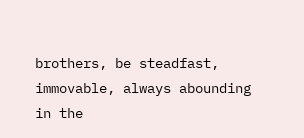brothers, be steadfast, immovable, always abounding in the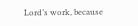Lord’s work, because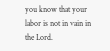you know that your labor is not in vain in the Lord.